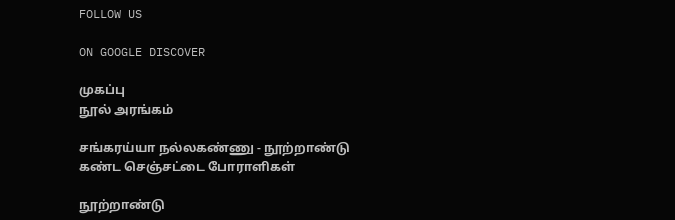FOLLOW US

ON GOOGLE DISCOVER

முகப்பு
நூல் அரங்கம்

சங்கரய்யா நல்லகண்ணு - நூற்றாண்டு கண்ட செஞ்சட்டை போராளிகள்

நூற்றாண்டு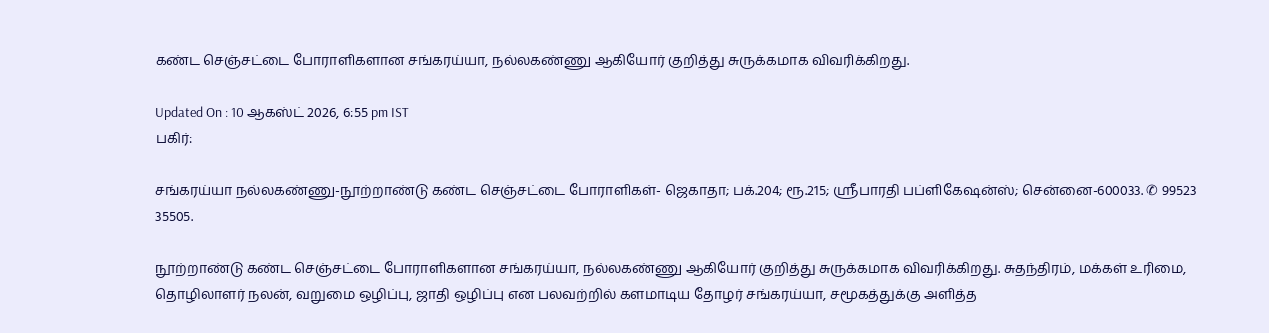கண்ட செஞ்சட்டை போராளிகளான சங்கரய்யா, நல்லகண்ணு ஆகியோர் குறித்து சுருக்கமாக விவரிக்கிறது.

Updated On : 10 ஆகஸ்ட் 2026, 6:55 pm IST
பகிர்:

சங்கரய்யா நல்லகண்ணு-நூற்றாண்டு கண்ட செஞ்சட்டை போராளிகள்- ஜெகாதா; பக்.204; ரூ.215; ஸ்ரீபாரதி பப்ளிகேஷன்ஸ்; சென்னை-600033. ✆ 99523 35505.

நூற்றாண்டு கண்ட செஞ்சட்டை போராளிகளான சங்கரய்யா, நல்லகண்ணு ஆகியோர் குறித்து சுருக்கமாக விவரிக்கிறது. சுதந்திரம், மக்கள் உரிமை, தொழிலாளர் நலன், வறுமை ஒழிப்பு, ஜாதி ஒழிப்பு என பலவற்றில் களமாடிய தோழர் சங்கரய்யா, சமூகத்துக்கு அளித்த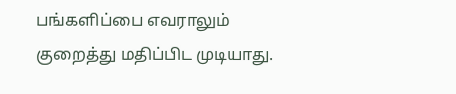பங்களிப்பை எவராலும் குறைத்து மதிப்பிட முடியாது.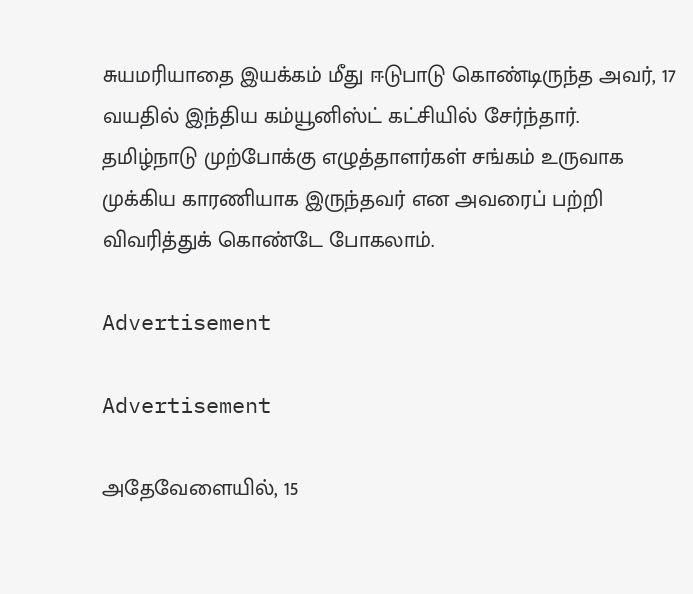சுயமரியாதை இயக்கம் மீது ஈடுபாடு கொண்டிருந்த அவர், 17 வயதில் இந்திய கம்யூனிஸ்ட் கட்சியில் சேர்ந்தார். தமிழ்நாடு முற்போக்கு எழுத்தாளர்கள் சங்கம் உருவாக முக்கிய காரணியாக இருந்தவர் என அவரைப் பற்றி விவரித்துக் கொண்டே போகலாம்.

Advertisement

Advertisement

அதேவேளையில், 15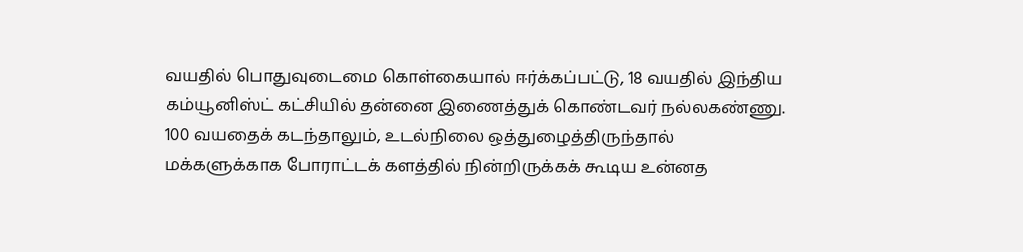வயதில் பொதுவுடைமை கொள்கையால் ஈர்க்கப்பட்டு, 18 வயதில் இந்திய கம்யூனிஸ்ட் கட்சியில் தன்னை இணைத்துக் கொண்டவர் நல்லகண்ணு. 100 வயதைக் கடந்தாலும், உடல்நிலை ஒத்துழைத்திருந்தால் மக்களுக்காக போராட்டக் களத்தில் நின்றிருக்கக் கூடிய உன்னத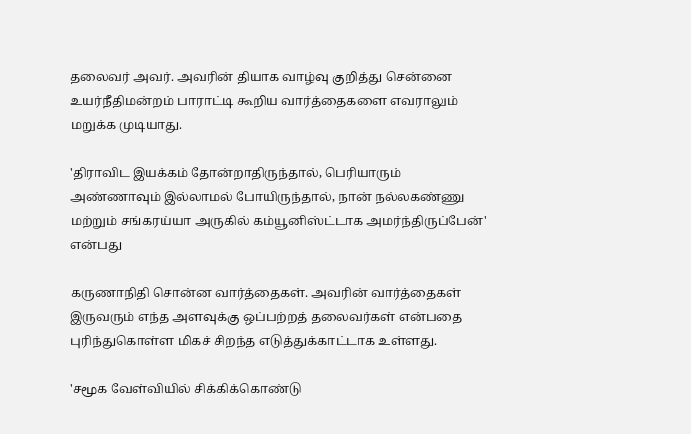தலைவர் அவர். அவரின் தியாக வாழ்வு குறித்து சென்னை உயர்நீதிமன்றம் பாராட்டி கூறிய வார்த்தைகளை எவராலும் மறுக்க முடியாது.

'திராவிட இயக்கம் தோன்றாதிருந்தால், பெரியாரும் அண்ணாவும் இல்லாமல் போயிருந்தால், நான் நல்லகண்ணு மற்றும் சங்கரய்யா அருகில் கம்யூனிஸ்ட்டாக அமர்ந்திருப்பேன்' என்பது

கருணாநிதி சொன்ன வார்த்தைகள். அவரின் வார்த்தைகள் இருவரும் எந்த அளவுக்கு ஒப்பற்றத் தலைவர்கள் என்பதை புரிந்துகொள்ள மிகச் சிறந்த எடுத்துக்காட்டாக உள்ளது.

'சமூக வேள்வியில் சிக்கிக்கொண்டு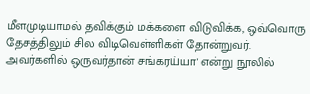மீளமுடியாமல் தவிக்கும் மக்களை விடுவிக்க, ஒவ்வொரு தேசத்திலும் சில விடிவெள்ளிகள் தோன்றுவர். அவர்களில் ஒருவர்தான் சங்கரய்யா' என்று நூலில்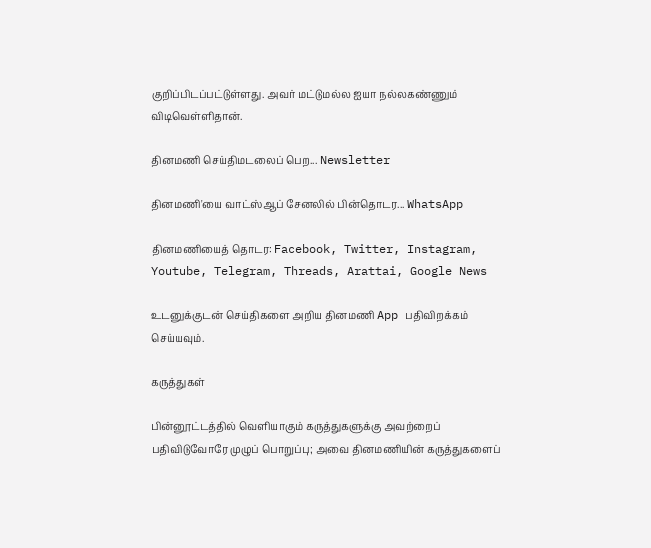குறிப்பிடப்பட்டுள்ளது. அவர் மட்டுமல்ல ஐயா நல்லகண்ணும் விடிவெள்ளிதான்.

தினமணி செய்திமடலைப் பெற... Newsletter

தினமணி'யை வாட்ஸ்ஆப் சேனலில் பின்தொடர... WhatsApp

தினமணியைத் தொடர: Facebook, Twitter, Instagram, Youtube, Telegram, Threads, Arattai, Google News

உடனுக்குடன் செய்திகளை அறிய தினமணி App பதிவிறக்கம் செய்யவும்.

கருத்துகள்

பின்னூட்டத்தில் வெளியாகும் கருத்துகளுக்கு அவற்றைப் பதிவிடுவோரே முழுப் பொறுப்பு; அவை தினமணியின் கருத்துகளைப்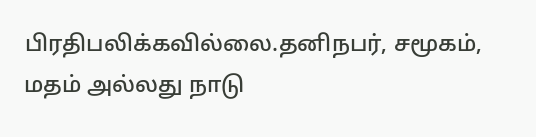பிரதிபலிக்கவில்லை.தனிநபர், சமூகம், மதம் அல்லது நாடு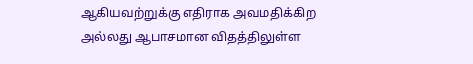ஆகியவற்றுக்கு எதிராக அவமதிக்கிற அல்லது ஆபாசமான விதத்திலுள்ள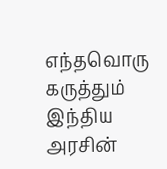எந்தவொரு கருத்தும் இந்திய அரசின்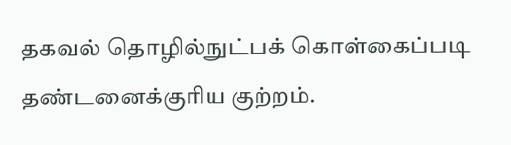தகவல் தொழில்நுட்பக் கொள்கைப்படி தண்டனைக்குரிய குற்றம்.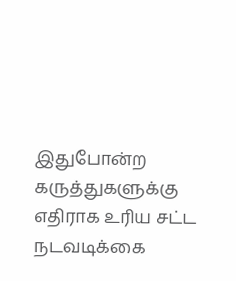இதுபோன்ற கருத்துகளுக்கு எதிராக உரிய சட்ட நடவடிக்கை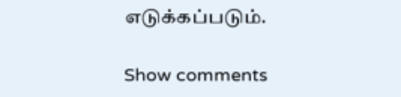எடுக்கப்படும்.

Show comments